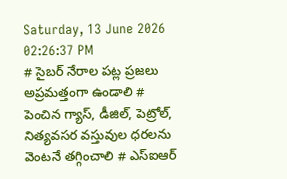Saturday, 13 June 2026 02:26:37 PM
# సైబర్ నేరాల పట్ల ప్రజలు అప్రమత్తంగా ఉండాలి # పెంచిన గ్యాస్, డీజిల్, పెట్రోల్, నిత్యవసర వస్తువుల ధరలను వెంటనే తగ్గించాలి # ఎస్ఐఆర్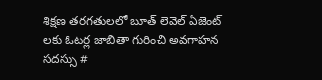శిక్షణ తరగతులలో బూత్ లెవెల్ ఏజెంట్ లకు ఓటర్ల జాబితా గురించి అవగాహన సదస్సు #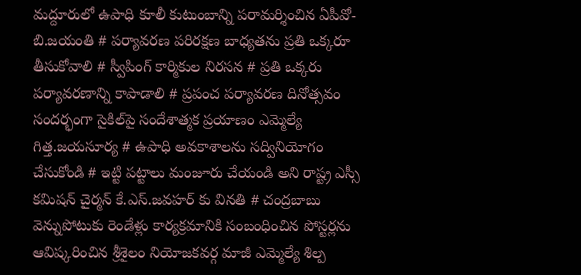మద్దూరులో ఉపాధి కూలీ కుటుంబాన్ని పరామర్శించిన ఏపీవో- బి.జయంతి # పర్యావరణ పరిరక్షణ బాధ్యతను ప్రతి ఒక్కరూ తీసుకోవాలి # స్వీపింగ్ కార్మికుల నిరసన # ప్రతి ఒక్కరు పర్యావరణాన్ని కాపాడాలి # ప్రపంచ పర్యావరణ దినోత్సవం సందర్భంగా సైకిల్‌పై సందేశాత్మక ప్రయాణం ఎమ్మెల్యే గిత్త.జయసూర్య # ఉపాధి అవకాశాలను సద్వినియోగం చేసుకోండి # ఇట్టి పట్టాలు మంజూరు చేయండి అని రాష్ట్ర ఎస్సీ కమిషన్ చైర్మన్ కే.ఎస్.జవహర్ కు వినతి # చంద్రబాబు వెన్నుపోటుకు రెండేళ్లు కార్యక్రమానికి సంబంధించిన పోస్టర్లను ఆవిష్కరించిన శ్రీశైలం నియోజకవర్గ మాజీ ఎమ్మెల్యే శిల్ప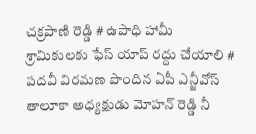చక్రపాణి రెడ్డి # ఉపాధి హామీ శ్రామికులకు ఫేస్ యాప్ రద్దు చేయాలి # పదవీ విరమణ పొందిన ఏపీ ఎన్జీవోస్ తాలూకా అధ్యక్షుడు మోహన్ రెడ్డి నీ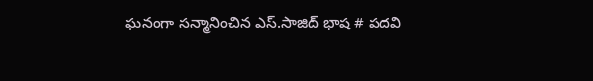ఘనంగా సన్మానించిన ఎస్.సాజిద్ భాష # పదవి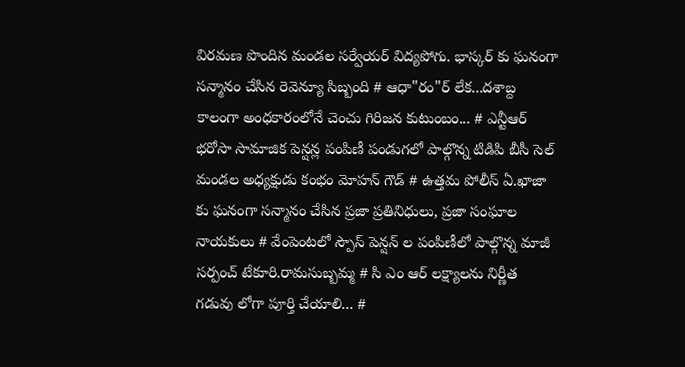విరమణ పొందిన మండల సర్వేయర్ విద్యపోగు. భాస్కర్ కు ఘనంగా సన్మానం చేసిన రెవెన్యూ సిబ్బంది # ఆధా"రం"ర్‌ లేక...దశాబ్ద కాలంగా అంధకారంలోనే చెంచు గిరిజన కుటుంబం... # ఎన్టీఆర్ భరోసా సామాజిక పెన్షన్ల పంపిణీ పండుగలో పాల్గొన్న టిడిపి బీసీ సెల్ మండల అధ్యక్షుడు కంభం మోహన్ గౌడ్ # ఉత్తమ పోలీస్ ఏ.ఖాజా కు ఘనంగా సన్మానం చేసిన ప్రజా ప్రతినిధులు, ప్రజా సంఘాల నాయకులు # వేంపెంటలో స్పౌస్ పెన్షన్ ల పంపిణీలో పాల్గొన్న మాజీ సర్పంచ్ టేకూరి.రామసుబ్బమ్మ # సి ఎం ఆర్ లక్ష్యాలను నిర్ణీత గడువు లోగా పూర్తి చేయాలి... #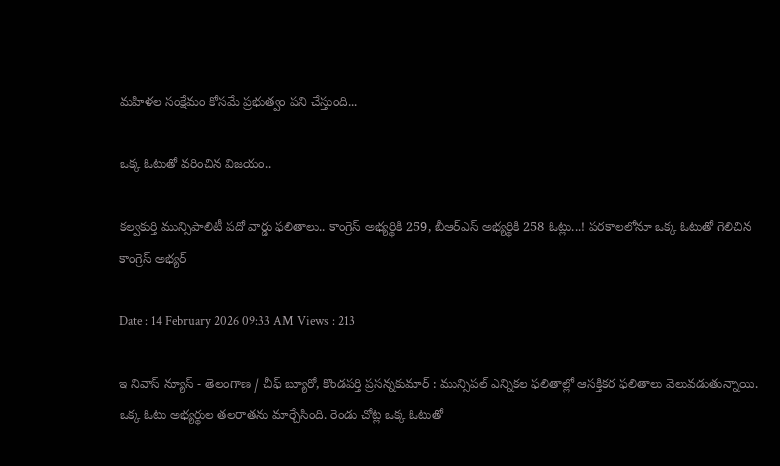మహిళల సంక్షేమం కోసమే ప్రభుత్వం పని చేస్తుంది...

ఒక్క ఓటుతో వరించిన విజయం..

కల్వకుర్తి మున్సిపాలిటీ పదో వార్డు ఫలితాలు.. కాంగ్రెస్ అభ్యర్థికి 259, బీఆర్ఎస్ అభ్యర్థికి 258 ఓట్లు...! పరకాలలోనూ ఒక్క ఓటుతో గెలిచిన కాంగ్రెస్ అభ్యర్

Date : 14 February 2026 09:33 AM Views : 213

ఇ నివాస్ న్యూస్ - తెలంగాణ / చీఫ్ బ్యూరో, కొండపర్తి ప్రసన్నకుమార్ : మున్సిపల్ ఎన్నికల ఫలితాల్లో ఆసక్తికర ఫలితాలు వెలువడుతున్నాయి. ఒక్క ఓటు అభ్యర్థుల తలరాతను మార్చేసింది. రెండు చోట్ల ఒక్క ఓటుతో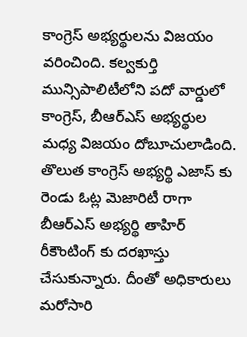కాంగ్రెస్ అభ్యర్థులను విజయం వరించింది. కల్వకుర్తి మున్సిపాలిటీలోని పదో వార్డులో కాంగ్రెస్, బీఆర్ఎస్ అభ్యర్థుల మధ్య విజయం దోబూచులాడింది. తొలుత కాంగ్రెస్ అభ్యర్థి ఎజాస్ కు రెండు ఓట్ల మెజారిటీ రాగా బీఆర్ఎస్ అభ్యర్థి తాహిర్ రీకౌంటింగ్ కు దరఖాస్తు చేసుకున్నారు. దీంతో అధికారులు మరోసారి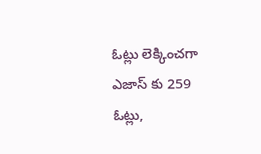ఓట్లు లెక్కించగా ఎజాస్ కు 259 ఓట్లు,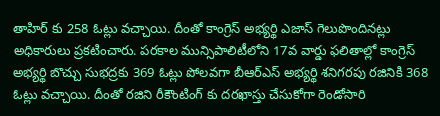తాహిర్ కు 258 ఓట్లు వచ్చాయి. దీంతో కాంగ్రెస్ అభ్యర్థి ఎజాస్ గెలుపొందినట్లు అధికారులు ప్రకటించారు. పరకాల మున్సిపాలిటీలోని 17వ వార్డు ఫలితాల్లో కాంగ్రెస్ అభ్యర్థి బొచ్చు సుభద్రకు 369 ఓట్లు పోలవగా బీఆర్ఎస్ అభ్యర్థి శనిగరపు రజినికి 368 ఓట్లు వచ్చాయి. దీంతో రజిని రీకౌంటింగ్ కు దరఖాస్తు చేసుకోగా రెండోసారి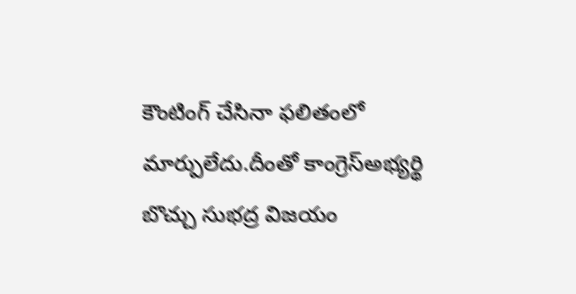కౌంటింగ్ చేసినా ఫలితంలో మార్పులేదు.దీంతో కాంగ్రెస్అభ్యర్థి బొచ్చు సుభద్ర విజయం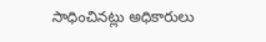సాధించినట్లు అధికారులు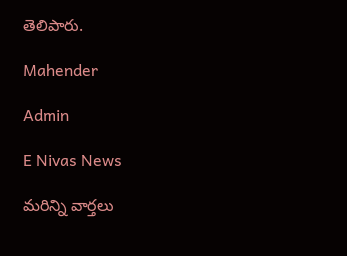తెలిపారు.

Mahender

Admin

E Nivas News

మరిన్ని వార్తలు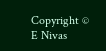Copyright © E Nivas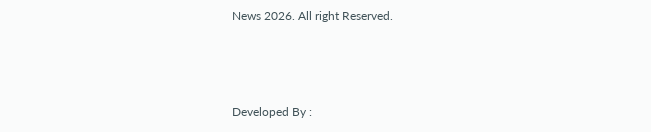News 2026. All right Reserved.



Developed By :